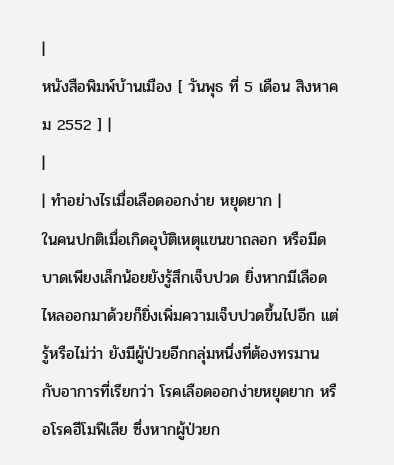|
หนังสือพิมพ์บ้านเมือง [ วันพุธ ที่ 5 เดือน สิงหาคม 2552 ] |
|
| ทำอย่างไรเมื่อเลือดออกง่าย หยุดยาก |
ในคนปกติเมื่อเกิดอุบัติเหตุแขนขาถลอก หรือมีดบาดเพียงเล็กน้อยยังรู้สึกเจ็บปวด ยิ่งหากมีเลือดไหลออกมาด้วยก็ยิ่งเพิ่มความเจ็บปวดขึ้นไปอีก แต่รู้หรือไม่ว่า ยังมีผู้ป่วยอีกกลุ่มหนึ่งที่ต้องทรมานกับอาการที่เรียกว่า โรคเลือดออกง่ายหยุดยาก หรือโรคฮีโมฟีเลีย ซึ่งหากผู้ป่วยก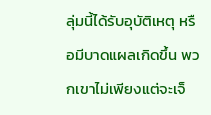ลุ่มนี้ได้รับอุบัติเหตุ หรือมีบาดแผลเกิดขึ้น พวกเขาไม่เพียงแต่จะเจ็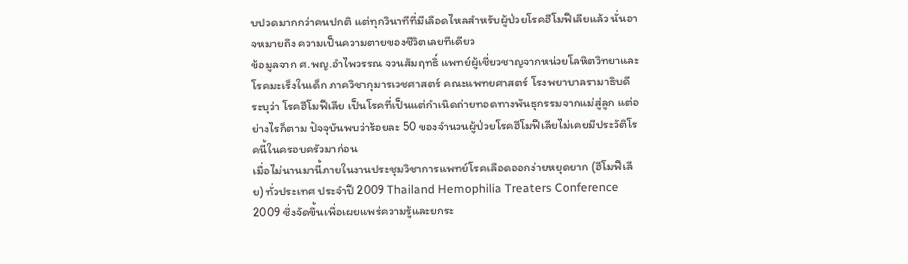บปวดมากกว่าคนปกติ แต่ทุกวินาทีที่มีเลือดไหลสำหรับผู้ป่วยโรคฮีโมฟีเลียแล้ว นั่นอาจหมายถึง ความเป็นความตายของชีวิตเลยทีเดียว
ข้อมูลจาก ศ.พญ.อำไพวรรณ จวนสัมฤทธิ์ แพทย์ผู้เชี่ยวชาญจากหน่วยโลหิตวิทยาและโรคมะเร็งในเด็ก ภาควิชากุมารเวชศาสตร์ คณะแพทยศาสตร์ โรงพยาบาลรามาธิบดี ระบุว่า โรคฮีโมฟีเลีย เป็นโรคที่เป็นแต่กำเนิดถ่ายทอดทางพันธุกรรมจากแม่สู่ลูก แต่อย่างไรก็ตาม ปัจจุบันพบว่าร้อยละ 50 ของจำนวนผู้ป่วยโรคฮีโมฟีเลียไม่เคยมีประวัติโรคนี้ในครอบครัวมาก่อน
เมื่อไม่นานมานี้ภายในงานประชุมวิชาการแพทย์โรคเลือดออกง่ายหยุดยาก (ฮีโมฟีเลีย) ทั่วประเทศ ประจำปี 2009 Thailand Hemophilia Treaters Conference 2009 ซึ่งจัดขึ้นเพื่อเผยแพร่ความรู้และยกระ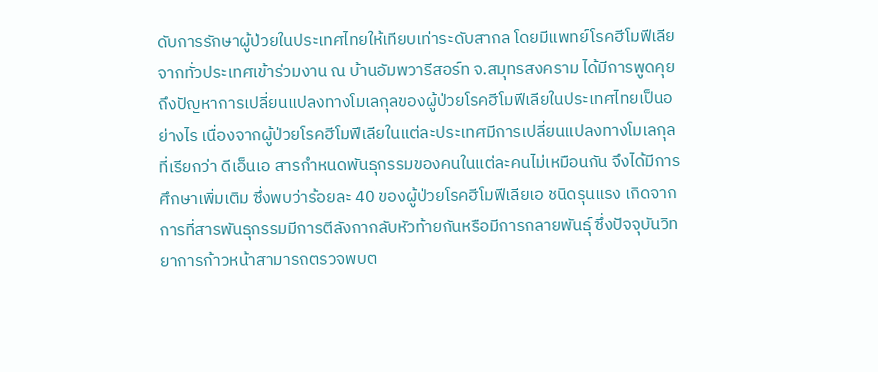ดับการรักษาผู้ป่วยในประเทศไทยให้เทียบเท่าระดับสากล โดยมีแพทย์โรคฮีโมฟีเลียจากทั่วประเทศเข้าร่วมงาน ณ บ้านอัมพวารีสอร์ท จ.สมุทรสงคราม ได้มีการพูดคุยถึงปัญหาการเปลี่ยนแปลงทางโมเลกุลของผู้ป่วยโรคฮีโมฟีเลียในประเทศไทยเป็นอย่างไร เนื่องจากผู้ป่วยโรคฮีโมฟีเลียในแต่ละประเทศมีการเปลี่ยนแปลงทางโมเลกุลที่เรียกว่า ดีเอ็นเอ สารกำหนดพันธุกรรมของคนในแต่ละคนไม่เหมือนกัน จึงได้มีการศึกษาเพิ่มเติม ซึ่งพบว่าร้อยละ 40 ของผู้ป่วยโรคฮีโมฟีเลียเอ ชนิดรุนแรง เกิดจากการที่สารพันธุกรรมมีการตีลังกากลับหัวท้ายกันหรือมีการกลายพันธุ์ ซึ่งปัจจุบันวิทยาการก้าวหน้าสามารถตรวจพบต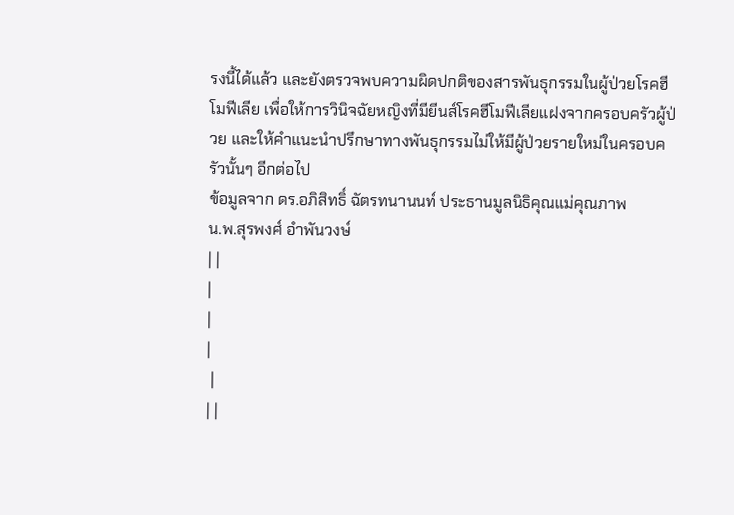รงนี้ได้แล้ว และยังตรวจพบความผิดปกติของสารพันธุกรรมในผู้ป่วยโรคฮีโมฟีเลีย เพื่อให้การวินิจฉัยหญิงที่มียีนส์โรคฮีโมฟีเลียแฝงจากครอบครัวผู้ป่วย และให้คำแนะนำปรึกษาทางพันธุกรรมไม่ให้มีผู้ป่วยรายใหม่ในครอบครัวนั้นๆ อีกต่อไป
ข้อมูลจาก ดร.อภิสิทธิ์ ฉัตรทนานนท์ ประธานมูลนิธิคุณแม่คุณภาพ
น.พ.สุรพงศ์ อำพันวงษ์
| |
|
|
|
 |
| |